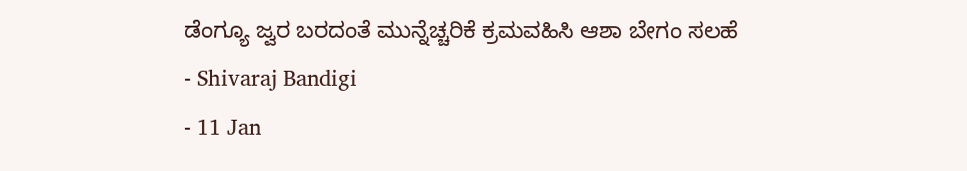ಡೆಂಗ್ಯೂ ಜ್ವರ ಬರದಂತೆ ಮುನ್ನೆಚ್ಚರಿಕೆ ಕ್ರಮವಹಿಸಿ ಆಶಾ ಬೇಗಂ ಸಲಹೆ
- Shivaraj Bandigi
- 11 Jan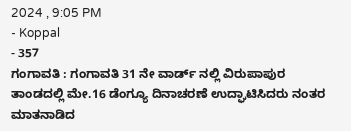2024 , 9:05 PM
- Koppal
- 357
ಗಂಗಾವತಿ : ಗಂಗಾವತಿ 31 ನೇ ವಾರ್ಡ್ ನಲ್ಲಿ ವಿರುಪಾಪುರ ತಾಂಡದಲ್ಲಿ ಮೇ.16 ಡೆಂಗ್ಯೂ ದಿನಾಚರಣೆ ಉದ್ಘಾಟಿಸಿದರು ನಂತರ ಮಾತನಾಡಿದ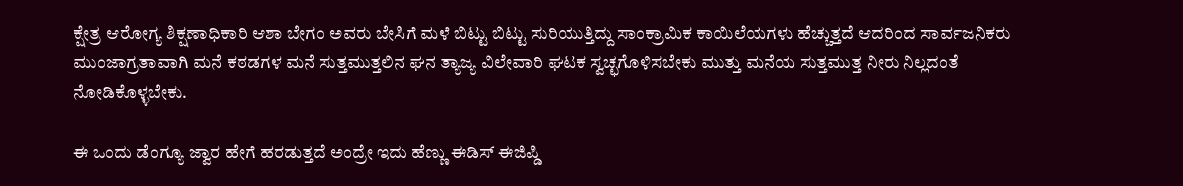ಕ್ಷೇತ್ರ ಆರೋಗ್ಯ ಶಿಕ್ಷಣಾಧಿಕಾರಿ ಆಶಾ ಬೇಗಂ ಅವರು ಬೇಸಿಗೆ ಮಳೆ ಬಿಟ್ಟು ಬಿಟ್ಟು ಸುರಿಯುತ್ತಿದ್ದು ಸಾಂಕ್ರಾಮಿಕ ಕಾಯಿಲೆಯಗಳು ಹೆಚ್ಚುತ್ತದೆ ಆದರಿಂದ ಸಾರ್ವಜನಿಕರು ಮುಂಜಾಗ್ರತಾವಾಗಿ ಮನೆ ಕಠಡಗಳ ಮನೆ ಸುತ್ತಮುತ್ತಲಿನ ಘನ ತ್ಯಾಜ್ಯ ವಿಲೇವಾರಿ ಘಟಕ ಸ್ವಚ್ಛಗೊಳಿಸಬೇಕು ಮುತ್ತು ಮನೆಯ ಸುತ್ತಮುತ್ತ ನೀರು ನಿಲ್ಲದಂತೆ ನೋಡಿಕೊಳ್ಳಬೇಕು.

ಈ ಒಂದು ಡೆಂಗ್ಯೂ ಜ್ವಾರ ಹೇಗೆ ಹರಡುತ್ತದೆ ಅಂದ್ರೇ ಇದು ಹೆಣ್ಣು ಈಡಿಸ್ ಈಜಿಪ್ಡಿ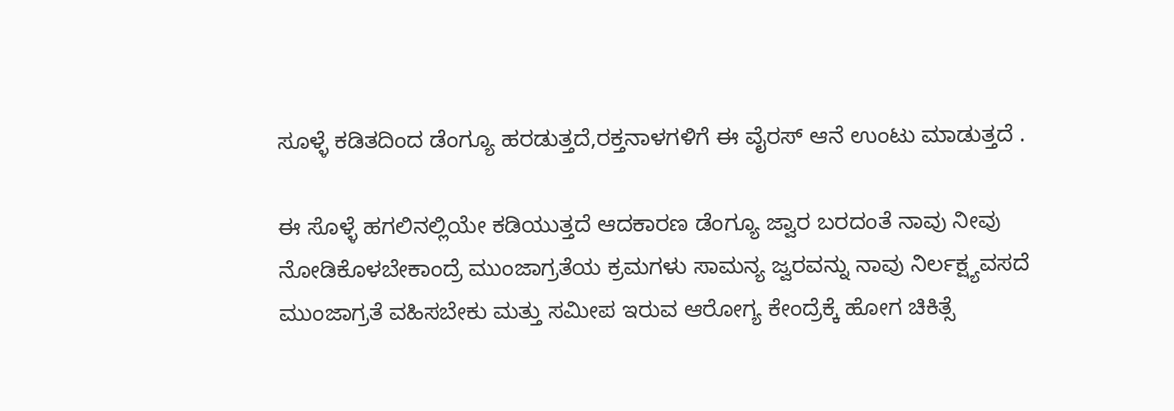ಸೂಳ್ಳೆ ಕಡಿತದಿಂದ ಡೆಂಗ್ಯೂ ಹರಡುತ್ತದೆ,ರಕ್ತನಾಳಗಳಿಗೆ ಈ ವೈರಸ್ ಆನೆ ಉಂಟು ಮಾಡುತ್ತದೆ .

ಈ ಸೊಳ್ಳೆ ಹಗಲಿನಲ್ಲಿಯೇ ಕಡಿಯುತ್ತದೆ ಆದಕಾರಣ ಡೆಂಗ್ಯೂ ಜ್ವಾರ ಬರದಂತೆ ನಾವು ನೀವು ನೋಡಿಕೊಳಬೇಕಾಂದ್ರೆ ಮುಂಜಾಗ್ರತೆಯ ಕ್ರಮಗಳು ಸಾಮನ್ಯ ಜ್ವರವನ್ನು ನಾವು ನಿರ್ಲಕ್ಷ್ಯವಸದೆ ಮುಂಜಾಗ್ರತೆ ವಹಿಸಬೇಕು ಮತ್ತು ಸಮೀಪ ಇರುವ ಆರೋಗ್ಯ ಕೇಂದ್ರೆಕ್ಕೆ ಹೋಗ ಚಿಕಿತ್ಸೆ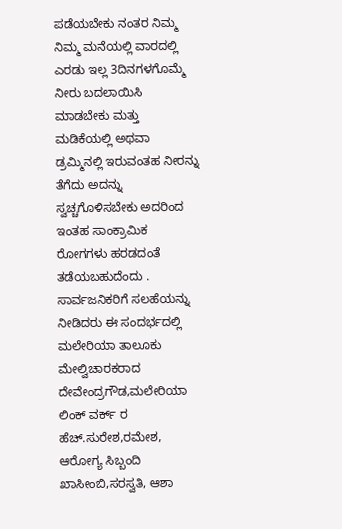ಪಡೆಯಬೇಕು ನಂತರ ನಿಮ್ಮ ನಿಮ್ಮ ಮನೆಯಲ್ಲಿ ವಾರದಲ್ಲಿ ಎರಡು ಇಲ್ಲ 3ದಿನಗಳಗೊಮ್ಮೆ ನೀರು ಬದಲಾಯಿಸಿ ಮಾಡಬೇಕು ಮತ್ತು ಮಡಿಕೆಯಲ್ಲಿ ಅಥವಾ ಡ್ರಮ್ಮಿನಲ್ಲಿ ಇರುವಂತಹ ನೀರನ್ನು ತೆಗೆದು ಅದನ್ನು ಸ್ವಚ್ಚಗೊಳಿಸಬೇಕು ಅದರಿಂದ ಇಂತಹ ಸಾಂಕ್ರಾಮಿಕ ರೋಗಗಳು ಹರಡದಂತೆ ತಡೆಯಬಹುದೆಂದು .
ಸಾರ್ವಜನಿಕರಿಗೆ ಸಲಹೆಯನ್ನು ನೀಡಿದರು ಈ ಸಂದರ್ಭದಲ್ಲಿ ಮಲೇರಿಯಾ ತಾಲೂಕು ಮೇಲ್ವಿಚಾರಕರಾದ ದೇವೇಂದ್ರಗೌಡ,ಮಲೇರಿಯಾ ಲಿಂಕ್ ವರ್ಕ್ ರ ಹೆಚ್.ಸುರೇಶ,ರಮೇಶ, ಆರೋಗ್ಯ ಸಿಬ್ಬಂದಿ ಖಾಸೀಂಬಿ,ಸರಸ್ವತಿ, ಆಶಾ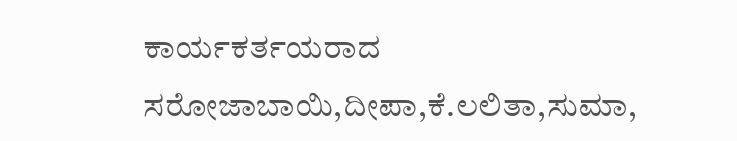ಕಾರ್ಯಕರ್ತಯರಾದ ಸರೋಜಾಬಾಯಿ,ದೀಪಾ,ಕೆ.ಲಲಿತಾ,ಸುಮಾ,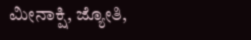ಮೀನಾಕ್ಷಿ, ಜ್ಯೋತಿ,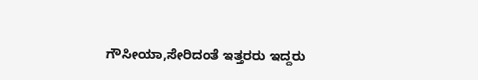ಗೌಸೀಯಾ,ಸೇರಿದಂತೆ ಇತ್ತರರು ಇದ್ದರು